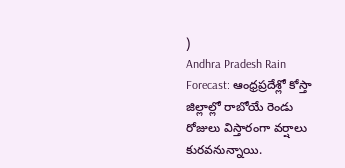)
Andhra Pradesh Rain Forecast: ఆంధ్రప్రదేశ్లో కోస్తా జిల్లాల్లో రాబోయే రెండు రోజులు విస్తారంగా వర్షాలు కురవనున్నాయి.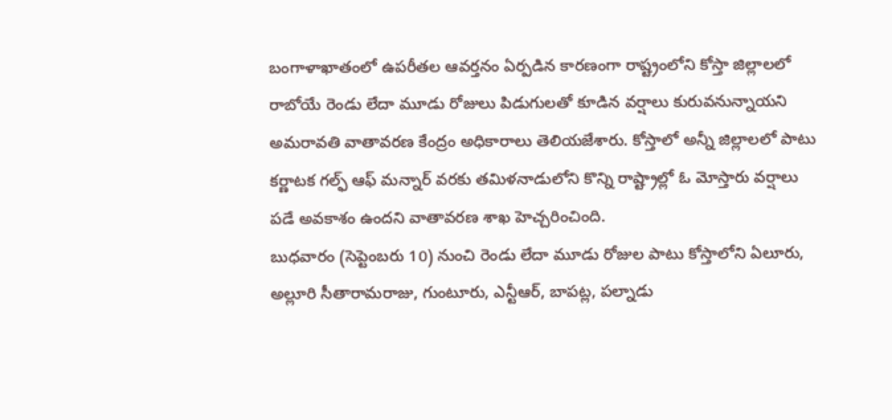బంగాళాఖాతంలో ఉపరీతల ఆవర్తనం ఏర్పడిన కారణంగా రాష్ట్రంలోని కోస్తా జిల్లాలలో రాబోయే రెండు లేదా మూడు రోజులు పిడుగులతో కూడిన వర్షాలు కురువనున్నాయని అమరావతి వాతావరణ కేంద్రం అధికారాలు తెలియజేశారు. కోస్తాలో అన్నీ జిల్లాలలో పాటు కర్ణాటక గల్ఫ్ ఆఫ్ మన్నార్ వరకు తమిళనాడులోని కొన్ని రాష్ట్రాల్లో ఓ మోస్తారు వర్షాలు పడే అవకాశం ఉందని వాతావరణ శాఖ హెచ్చరించింది.
బుధవారం (సెప్టెంబరు 10) నుంచి రెండు లేదా మూడు రోజుల పాటు కోస్తాలోని ఏలూరు, అల్లూరి సీతారామరాజు, గుంటూరు, ఎన్టీఆర్, బాపట్ల, పల్నాడు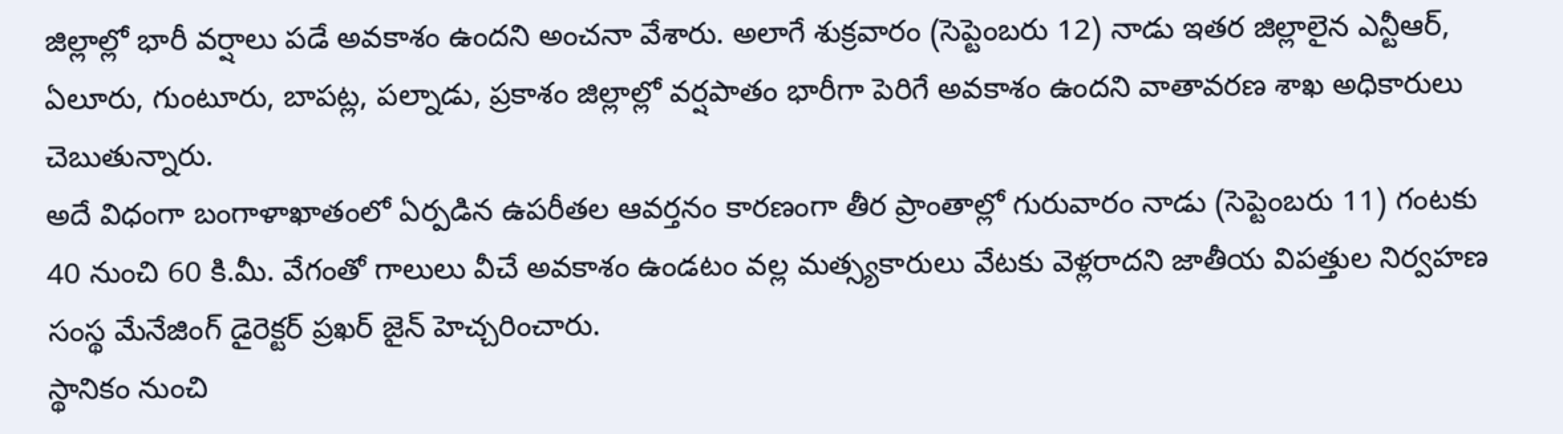జిల్లాల్లో భారీ వర్షాలు పడే అవకాశం ఉందని అంచనా వేశారు. అలాగే శుక్రవారం (సెప్టెంబరు 12) నాడు ఇతర జిల్లాలైన ఎన్టీఆర్, ఏలూరు, గుంటూరు, బాపట్ల, పల్నాడు, ప్రకాశం జిల్లాల్లో వర్షపాతం భారీగా పెరిగే అవకాశం ఉందని వాతావరణ శాఖ అధికారులు చెబుతున్నారు.
అదే విధంగా బంగాళాఖాతంలో ఏర్పడిన ఉపరీతల ఆవర్తనం కారణంగా తీర ప్రాంతాల్లో గురువారం నాడు (సెప్టెంబరు 11) గంటకు 40 నుంచి 60 కి.మీ. వేగంతో గాలులు వీచే అవకాశం ఉండటం వల్ల మత్స్యకారులు వేటకు వెళ్లరాదని జాతీయ విపత్తుల నిర్వహణ సంస్థ మేనేజింగ్ డైరెక్టర్ ప్రఖర్ జైన్ హెచ్చరించారు.
స్థానికం నుంచి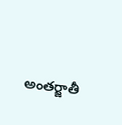అంతర్జాతీ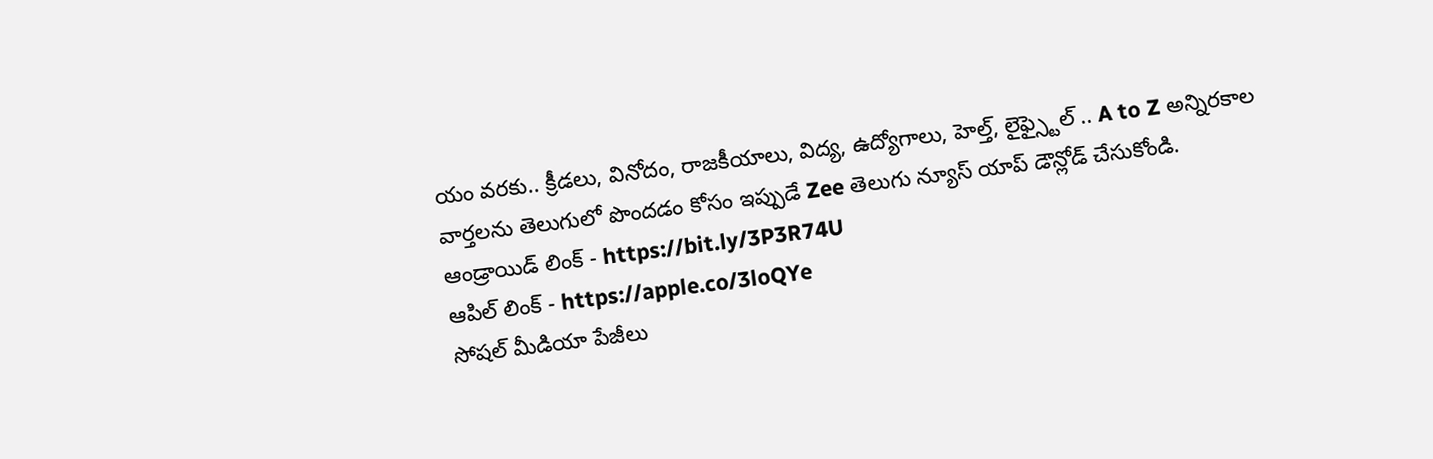యం వరకు.. క్రీడలు, వినోదం, రాజకీయాలు, విద్య, ఉద్యోగాలు, హెల్త్, లైఫ్స్టైల్ .. A to Z అన్నిరకాల వార్తలను తెలుగులో పొందడం కోసం ఇప్పుడే Zee తెలుగు న్యూస్ యాప్ డౌన్లోడ్ చేసుకోండి.
ఆండ్రాయిడ్ లింక్ - https://bit.ly/3P3R74U
ఆపిల్ లింక్ - https://apple.co/3loQYe
సోషల్ మీడియా పేజీలు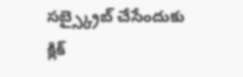సబ్స్క్రైబ్ చేసేందుకు క్లిక్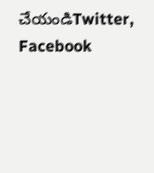చేయండిTwitter, Facebook